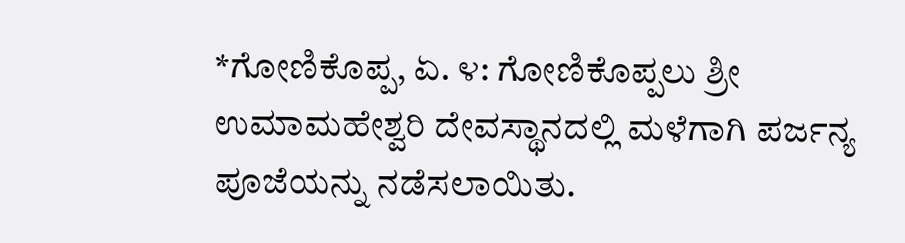*ಗೋಣಿಕೊಪ್ಪ, ಏ. ೪: ಗೋಣಿಕೊಪ್ಪಲು ಶ್ರೀ ಉಮಾಮಹೇಶ್ವರಿ ದೇವಸ್ಥಾನದಲ್ಲಿ ಮಳೆಗಾಗಿ ಪರ್ಜನ್ಯ ಪೂಜೆಯನ್ನು ನಡೆಸಲಾಯಿತು.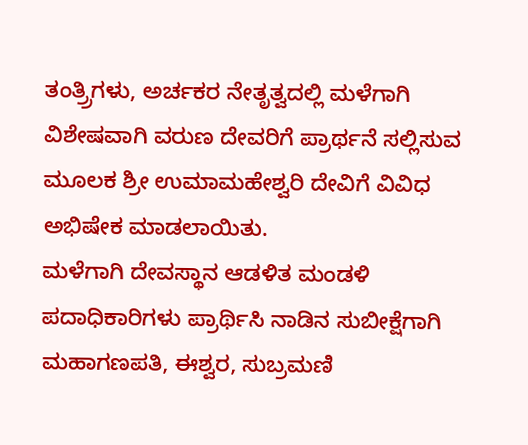ತಂತ್ರ್ರಿಗಳು, ಅರ್ಚಕರ ನೇತೃತ್ವದಲ್ಲಿ ಮಳೆಗಾಗಿ ವಿಶೇಷವಾಗಿ ವರುಣ ದೇವರಿಗೆ ಪ್ರಾರ್ಥನೆ ಸಲ್ಲಿಸುವ ಮೂಲಕ ಶ್ರೀ ಉಮಾಮಹೇಶ್ವರಿ ದೇವಿಗೆ ವಿವಿಧ ಅಭಿಷೇಕ ಮಾಡಲಾಯಿತು.
ಮಳೆಗಾಗಿ ದೇವಸ್ಥಾನ ಆಡಳಿತ ಮಂಡಳಿ ಪದಾಧಿಕಾರಿಗಳು ಪ್ರಾರ್ಥಿಸಿ ನಾಡಿನ ಸುಬೀಕ್ಷೆಗಾಗಿ ಮಹಾಗಣಪತಿ, ಈಶ್ವರ, ಸುಬ್ರಮಣಿ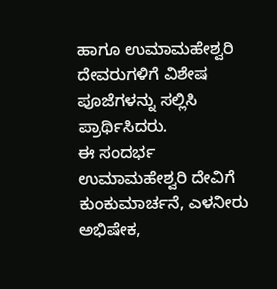ಹಾಗೂ ಉಮಾಮಹೇಶ್ವರಿ ದೇವರುಗಳಿಗೆ ವಿಶೇಷ ಪೂಜೆಗಳನ್ನು ಸಲ್ಲಿಸಿ ಪ್ರಾರ್ಥಿಸಿದರು.
ಈ ಸಂದರ್ಭ ಉಮಾಮಹೇಶ್ವರಿ ದೇವಿಗೆ ಕುಂಕುಮಾರ್ಚನೆ, ಎಳನೀರು ಅಭಿಷೇಕ,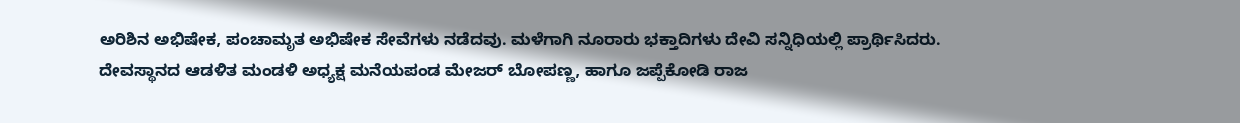ಅರಿಶಿನ ಅಭಿಷೇಕ, ಪಂಚಾಮೃತ ಅಭಿಷೇಕ ಸೇವೆಗಳು ನಡೆದವು. ಮಳೆಗಾಗಿ ನೂರಾರು ಭಕ್ತಾದಿಗಳು ದೇವಿ ಸನ್ನಿಧಿಯಲ್ಲಿ ಪ್ರಾರ್ಥಿಸಿದರು.
ದೇವಸ್ಥಾನದ ಆಡಳಿತ ಮಂಡಳಿ ಅಧ್ಯಕ್ಷ ಮನೆಯಪಂಡ ಮೇಜರ್ ಬೋಪಣ್ಣ, ಹಾಗೂ ಜಪ್ಪೆಕೋಡಿ ರಾಜ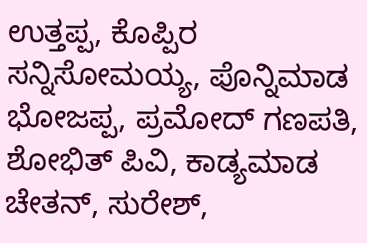ಉತ್ತಪ್ಪ, ಕೊಪ್ಪಿರ ಸನ್ನಿಸೋಮಯ್ಯ, ಪೊನ್ನಿಮಾಡ ಭೋಜಪ್ಪ, ಪ್ರಮೋದ್ ಗಣಪತಿ, ಶೋಭಿತ್ ಪಿವಿ, ಕಾಡ್ಯಮಾಡ ಚೇತನ್, ಸುರೇಶ್,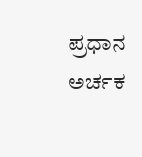ಪ್ರಧಾನ ಅರ್ಚಕ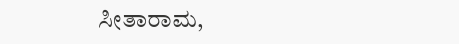ಸೀತಾರಾಮ,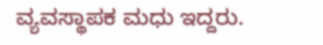ವ್ಯವಸ್ಥಾಪಕ ಮಧು ಇದ್ದರು.